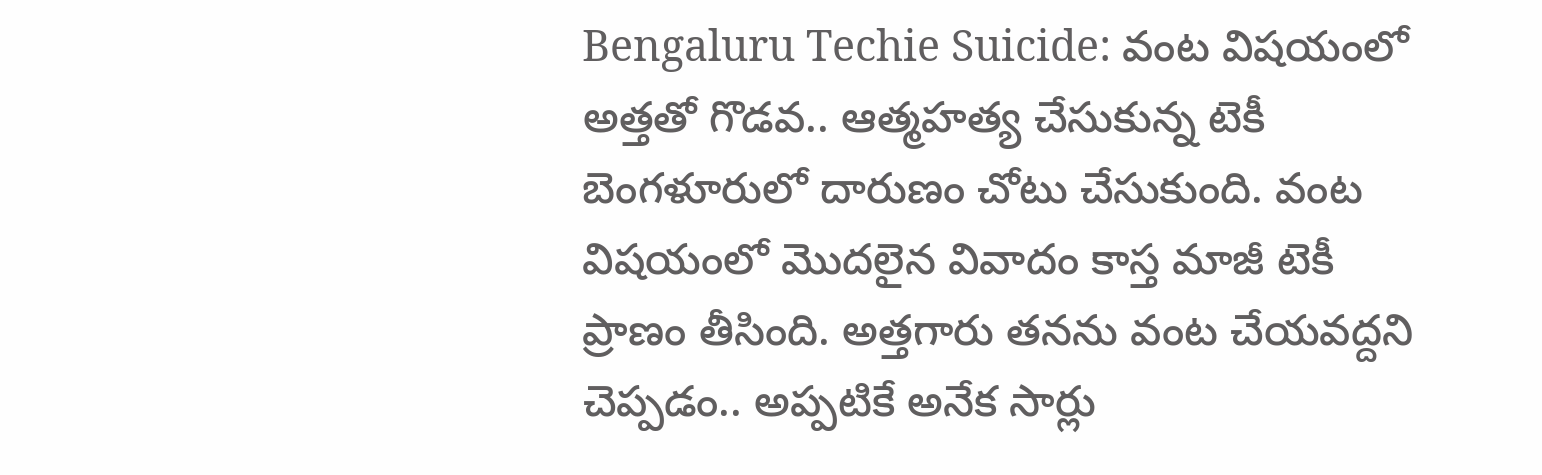Bengaluru Techie Suicide: వంట విషయంలో అత్తతో గొడవ.. ఆత్మహత్య చేసుకున్న టెకీ
బెంగళూరులో దారుణం చోటు చేసుకుంది. వంట విషయంలో మొదలైన వివాదం కాస్త మాజీ టెకీ ప్రాణం తీసింది. అత్తగారు తనను వంట చేయవద్దని చెప్పడం.. అప్పటికే అనేక సార్లు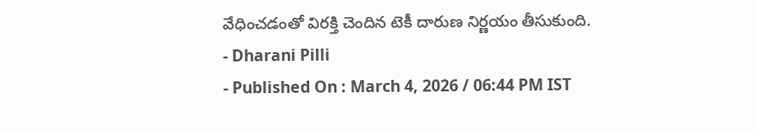వేధించడంతో విరక్తి చెందిన టెకీ దారుణ నిర్ణయం తీసుకుంది.
- Dharani Pilli
- Published On : March 4, 2026 / 06:44 PM IST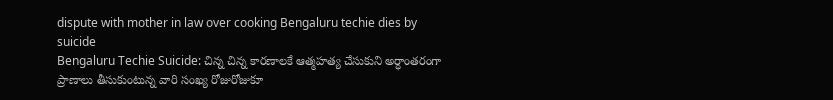dispute with mother in law over cooking Bengaluru techie dies by suicide
Bengaluru Techie Suicide: చిన్న చిన్న కారణాలకే ఆత్మహత్య చేసుకుని అర్ధాంతరంగా ప్రాణాలు తీసుకుంటున్న వారి సంఖ్య రోజురోజుకూ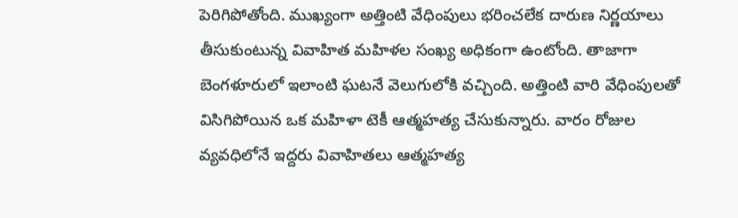పెరిగిపోతోంది. ముఖ్యంగా అత్తింటి వేధింపులు భరించలేక దారుణ నిర్ణయాలు తీసుకుంటున్న వివాహిత మహిళల సంఖ్య అధికంగా ఉంటోంది. తాజాగా బెంగళూరులో ఇలాంటి ఘటనే వెలుగులోకి వచ్చింది. అత్తింటి వారి వేధింపులతో విసిగిపోయిన ఒక మహిళా టెకీ ఆత్మహత్య చేసుకున్నారు. వారం రోజుల వ్యవధిలోనే ఇద్దరు వివాహితలు ఆత్మహత్య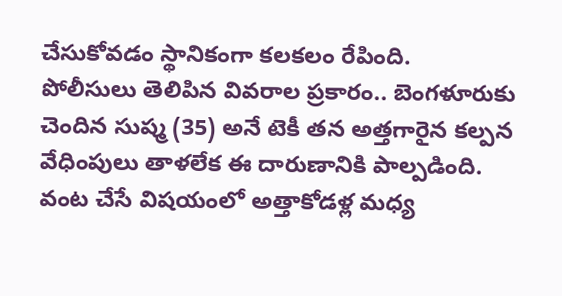చేసుకోవడం స్థానికంగా కలకలం రేపింది.
పోలీసులు తెలిపిన వివరాల ప్రకారం.. బెంగళూరుకు చెందిన సుష్మ (35) అనే టెకీ తన అత్తగారైన కల్పన వేధింపులు తాళలేక ఈ దారుణానికి పాల్పడింది. వంట చేసే విషయంలో అత్తాకోడళ్ల మధ్య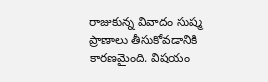రాజుకున్న వివాదం సుష్మ ప్రాణాలు తీసుకోవడానికి కారణమైంది. విషయం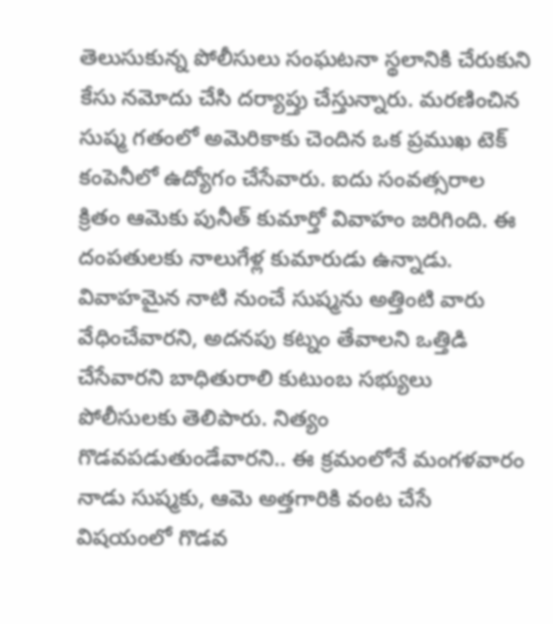తెలుసుకున్న పోలీసులు సంఘటనా స్థలానికి చేరుకుని కేసు నమోదు చేసి దర్యాప్తు చేస్తున్నారు. మరణించిన సుష్మ గతంలో అమెరికాకు చెందిన ఒక ప్రముఖ టెక్ కంపెనీలో ఉద్యోగం చేసేవారు. ఐదు సంవత్సరాల క్రితం ఆమెకు పునీత్ కుమార్తో వివాహం జరిగింది. ఈ దంపతులకు నాలుగేళ్ల కుమారుడు ఉన్నాడు.
వివాహమైన నాటి నుంచే సుష్మను అత్తింటి వారు వేధించేవారని, అదనపు కట్నం తేవాలని ఒత్తిడి చేసేవారని బాధితురాలి కుటుంబ సభ్యులు పోలీసులకు తెలిపారు. నిత్యం గొడవపడుతుండేవారని.. ఈ క్రమంలోనే మంగళవారం నాడు సుష్మకు, ఆమె అత్తగారికి వంట చేసే విషయంలో గొడవ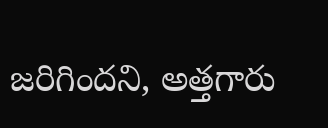జరిగిందని, అత్తగారు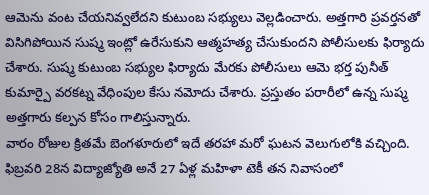ఆమెను వంట చేయనివ్వలేదని కుటుంబ సభ్యులు వెల్లడించారు. అత్తగారి ప్రవర్తనతో విసిగిపోయిన సుష్మ ఇంట్లో ఉరేసుకుని ఆత్మహత్య చేసుకుందని పోలీసులకు ఫిర్యాదు చేశారు. సుష్మ కుటుంబ సభ్యుల ఫిర్యాదు మేరకు పోలీసులు ఆమె భర్త పునీత్ కుమార్పై వరకట్న వేధింపుల కేసు నమోదు చేశారు. ప్రస్తుతం పరారీలో ఉన్న సుష్మ అత్తగారు కల్పన కోసం గాలిస్తున్నారు.
వారం రోజుల క్రితమే బెంగళూరులో ఇదే తరహా మరో ఘటన వెలుగులోకి వచ్చింది. ఫిబ్రవరి 28న విద్యాజ్యోతి అనే 27 ఏళ్ల మహిళా టెకీ తన నివాసంలో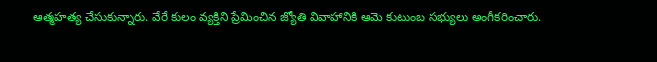ఆత్మహత్య చేసుకున్నారు. వేరే కులం వ్యక్తిని ప్రేమించిన జ్యోతి వివాహానికి ఆమె కుటుంబ సభ్యులు అంగీకరించారు.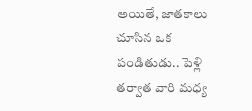అయితే, జాతకాలు చూసిన ఒక పండితుడు.. పెళ్లి తర్వాత వారి మధ్య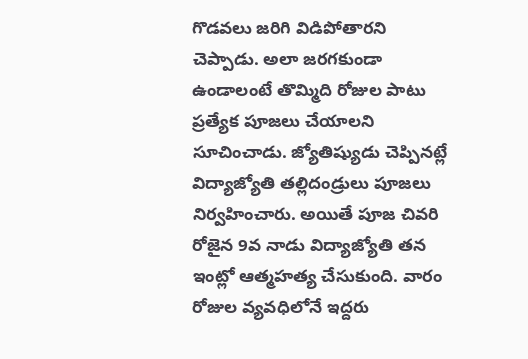గొడవలు జరిగి విడిపోతారని చెప్పాడు. అలా జరగకుండా ఉండాలంటే తొమ్మిది రోజుల పాటు ప్రత్యేక పూజలు చేయాలని సూచించాడు. జ్యోతిష్యుడు చెప్పినట్లే విద్యాజ్యోతి తల్లిదండ్రులు పూజలు నిర్వహించారు. అయితే పూజ చివరి రోజైన 9వ నాడు విద్యాజ్యోతి తన ఇంట్లో ఆత్మహత్య చేసుకుంది. వారం రోజుల వ్యవధిలోనే ఇద్దరు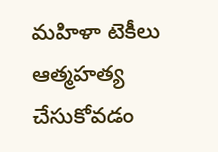మహిళా టెకీలు ఆత్మహత్య చేసుకోవడం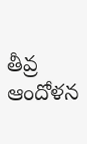తీవ్ర ఆందోళన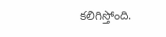కలిగిస్తోంది.